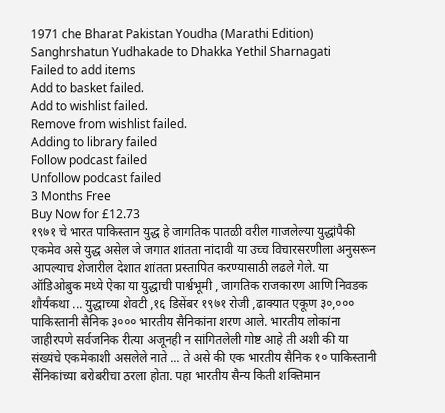1971 che Bharat Pakistan Youdha (Marathi Edition)
Sanghrshatun Yudhakade to Dhakka Yethil Sharnagati
Failed to add items
Add to basket failed.
Add to wishlist failed.
Remove from wishlist failed.
Adding to library failed
Follow podcast failed
Unfollow podcast failed
3 Months Free
Buy Now for £12.73
१९७१ चे भारत पाकिस्तान युद्ध हे जागतिक पातळी वरील गाजलेल्या युद्धांपैकी एकमेव असे युद्ध असेल जे जगात शांतता नांदावी या उच्च विचारसरणीला अनुसरून आपल्याच शेजारील देशात शांतता प्रस्तापित करण्यासाठी लढले गेले. या ऑडिओबुक मध्ये ऐका या युद्धाची पार्श्वभूमी , जागतिक राजकारण आणि निवडक शौर्यकथा ... युद्धाच्या शेवटी ,१६ डिसेंबर १९७१ रोजी ,ढाक्यात एकूण ३०,००० पाकिस्तानी सैनिक ३००० भारतीय सैनिकांना शरण आले. भारतीय लोकांना जाहीरपणे सर्वजनिक रीत्या अजूनही न सांगितलेली गोष्ट आहे ती अशी की या संख्यंचे एकमेकाशी असलेले नाते ... ते असे की एक भारतीय सैनिक १० पाकिस्तानी सैंनिकांच्या बरोबरीचा ठरला होता. पहा भारतीय सैन्य किती शक्तिमान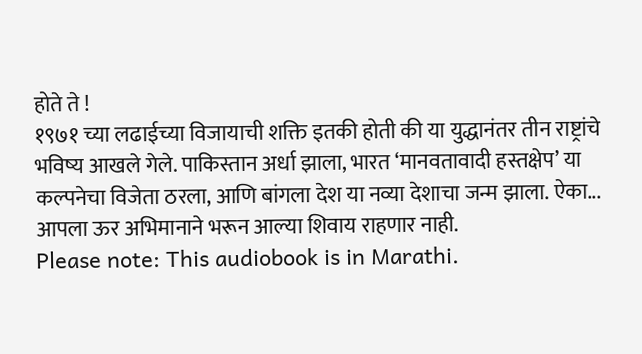होते ते !
१९७१ च्या लढाईच्या विजायाची शक्ति इतकी होती की या युद्धानंतर तीन राष्ट्रांचे भविष्य आखले गेले. पाकिस्तान अर्धा झाला, भारत ‘मानवतावादी हस्तक्षेप’ या कल्पनेचा विजेता ठरला, आणि बांगला देश या नव्या देशाचा जन्म झाला. ऐका... आपला ऊर अभिमानाने भरून आल्या शिवाय राहणार नाही.
Please note: This audiobook is in Marathi.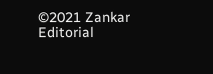©2021 Zankar Editorial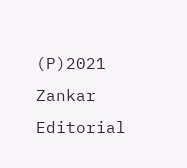(P)2021 Zankar Editorial